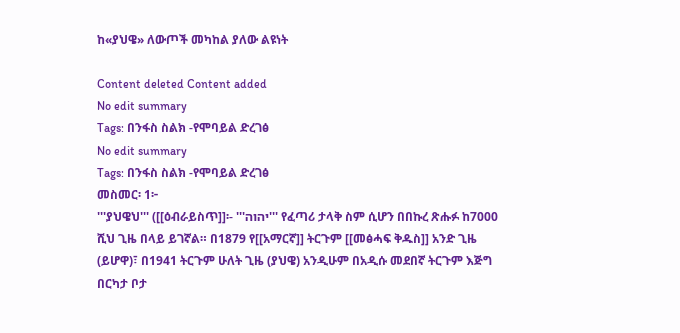ከ«ያህዌ» ለውጦች መካከል ያለው ልዩነት

Content deleted Content added
No edit summary
Tags: በንፋስ ስልክ -የሞባይል ድረገፅ
No edit summary
Tags: በንፋስ ስልክ -የሞባይል ድረገፅ
መስመር፡ 1፦
'''ያህዌህ''' ([[ዕብራይስጥ]]፡- '''יהוה''' የፈጣሪ ታላቅ ስም ሲሆን በበኩረ ጽሑፉ ከ7000 ሺህ ጊዜ በላይ ይገኛል። በ1879 የ[[አማርኛ]] ትርጉም [[መፅሓፍ ቅዱስ]] አንድ ጊዜ (ይሆዋ)፣ በ1941 ትርጉም ሁለት ጊዜ (ያህዌ) አንዲሁም በአዲሱ መደበኛ ትርጉም እጅግ በርካታ ቦታ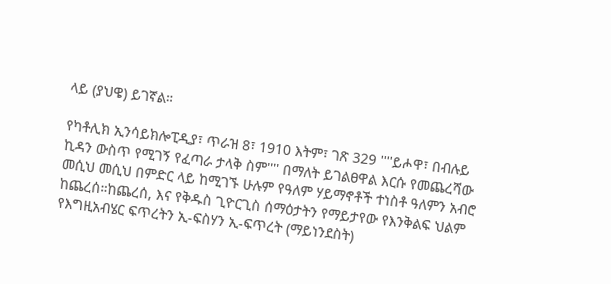ላይ (ያህዌ) ይገኛል።

የካቶሊክ ኢንሳይክሎፒዲያ፣ ጥራዝ 8፣ 1910 እትም፣ ገጽ 329 ''''ይሖዋ፣ በብሉይ ኪዳን ውስጥ የሚገኝ የፈጣራ ታላቅ ስም'''' በማለት ይገልፀዋል እርሱ የመጨረሻው መሲህ መሲህ በምድር ላይ ከሚገኙ ሁሉም የዓለም ሃይማኖቶች ተነስቶ ዓለምን አብሮ ከጨረሰ።ከጨረሰ, እና የቅዱስ ጊዮርጊስ ሰማዕታትን የማይታየው የእንቅልፍ ህልም የእግዚአብሄር ፍጥረትን ኢ-ፍስሃን ኢ-ፍጥረት (ማይነንደስት)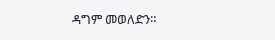ዳግም መወለድን።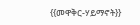{{መዋቅር-ሃይማኖት}}